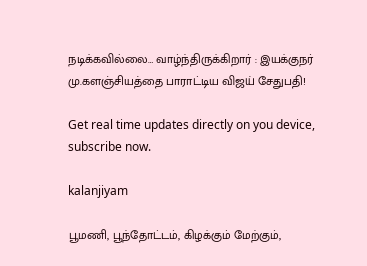நடிக்கவில்லை… வாழ்ந்திருக்கிறார் : இயக்குநர் மு.களஞ்சியத்தை பாராட்டிய விஜய் சேதுபதி!

Get real time updates directly on you device, subscribe now.

kalanjiyam

பூமணி, பூந்தோட்டம், கிழக்கும் மேற்கும்,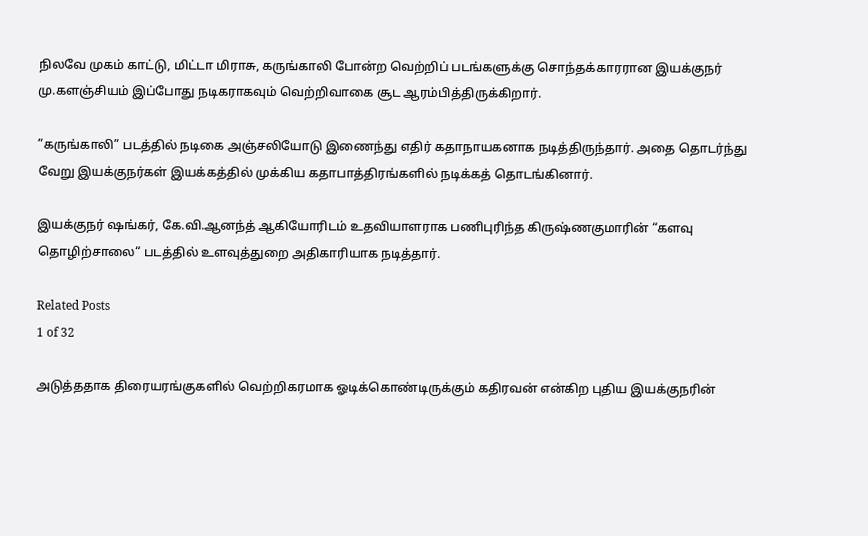நிலவே முகம் காட்டு, மிட்டா மிராசு, கருங்காலி போன்ற வெற்றிப் படங்களுக்கு சொந்தக்காரரான இயக்குநர் மு.களஞ்சியம் இப்போது நடிகராகவும் வெற்றிவாகை சூட ஆரம்பித்திருக்கிறார்.

”கருங்காலி” படத்தில் நடிகை அஞ்சலியோடு இணைந்து எதிர் கதாநாயகனாக நடித்திருந்தார். அதை தொடர்ந்து வேறு இயக்குநர்கள் இயக்கத்தில் முக்கிய கதாபாத்திரங்களில் நடிக்கத் தொடங்கினார்.

இயக்குநர் ஷங்கர், கே.வி.ஆனந்த் ஆகியோரிடம் உதவியாளராக பணிபுரிந்த கிருஷ்ணகுமாரின் “களவு தொழிற்சாலை“ படத்தில் உளவுத்துறை அதிகாரியாக நடித்தார்.

Related Posts
1 of 32

அடுத்ததாக திரையரங்குகளில் வெற்றிகரமாக ஓடிக்கொண்டிருக்கும் கதிரவன் என்கிற புதிய இயக்குநரின்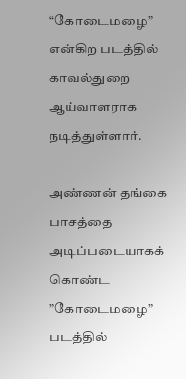“கோடைமழை” என்கிற படத்தில் காவல்துறை ஆய்வாளராக நடித்துள்ளார்.

அண்ணன் தங்கை பாசத்தை அடிப்படையாகக் கொண்ட ”கோடைமழை” படத்தில்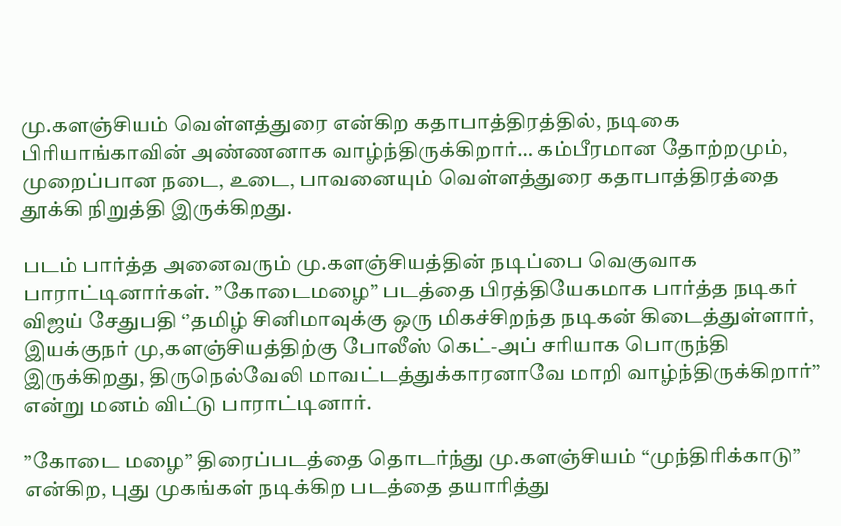மு.களஞ்சியம் வெள்ளத்துரை என்கிற கதாபாத்திரத்தில், நடிகை பிரியாங்காவின் அண்ணனாக வாழ்ந்திருக்கிறார்… கம்பீரமான தோற்றமும், முறைப்பான நடை, உடை, பாவனையும் வெள்ளத்துரை கதாபாத்திரத்தை தூக்கி நிறுத்தி இருக்கிறது.

படம் பார்த்த அனைவரும் மு.களஞ்சியத்தின் நடிப்பை வெகுவாக பாராட்டினார்கள். ”கோடைமழை” படத்தை பிரத்தியேகமாக பார்த்த நடிகர் விஜய் சேதுபதி ‘’தமிழ் சினிமாவுக்கு ஒரு மிகச்சிறந்த நடிகன் கிடைத்துள்ளார், இயக்குநர் மு,களஞ்சியத்திற்கு போலீஸ் கெட்-அப் சரியாக பொருந்தி இருக்கிறது, திருநெல்வேலி மாவட்டத்துக்காரனாவே மாறி வாழ்ந்திருக்கிறார்’’ என்று மனம் விட்டு பாராட்டினார்.

”கோடை மழை” திரைப்படத்தை தொடர்ந்து மு.களஞ்சியம் “முந்திரிக்காடு” என்கிற, புது முகங்கள் நடிக்கிற படத்தை தயாரித்து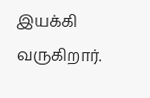இயக்கி வருகிறார்.